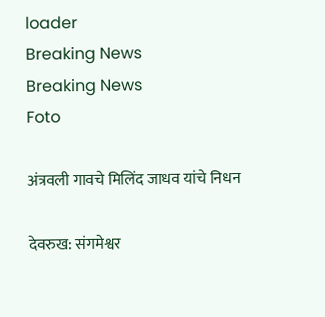loader
Breaking News
Breaking News
Foto

अंत्रवली गावचे मिलिंद जाधव यांचे निधन

देवरुख: संगमेश्वर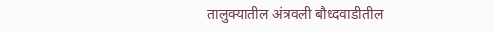तालुक्यातील अंत्रवली बौध्दवाडीतील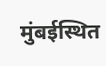मुंबईस्थित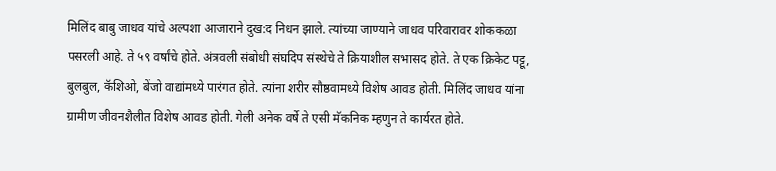मिलिंद बाबु जाधव यांचे अल्पशा आजाराने दुख:द निधन झाले. त्यांच्या जाण्याने जाधव परिवारावर शोककळा पसरली आहे. ते ५९ वर्षांचे होते. अंत्रवली संबोधी संघदिप संस्थेचे ते क्रियाशील सभासद होते. ते एक क्रिकेट पट्टू, बुलबुल, कॅशिओ, बेंजो वाद्यांमध्ये पारंगत होते. त्यांना शरीर सौष्ठवामध्ये विशेष आवड होती. मिलिंद जाधव यांना ग्रामीण जीवनशैलीत विशेष आवड होती. गेली अनेक वर्षे ते एसी मॅकनिक म्हणुन ते कार्यरत होते.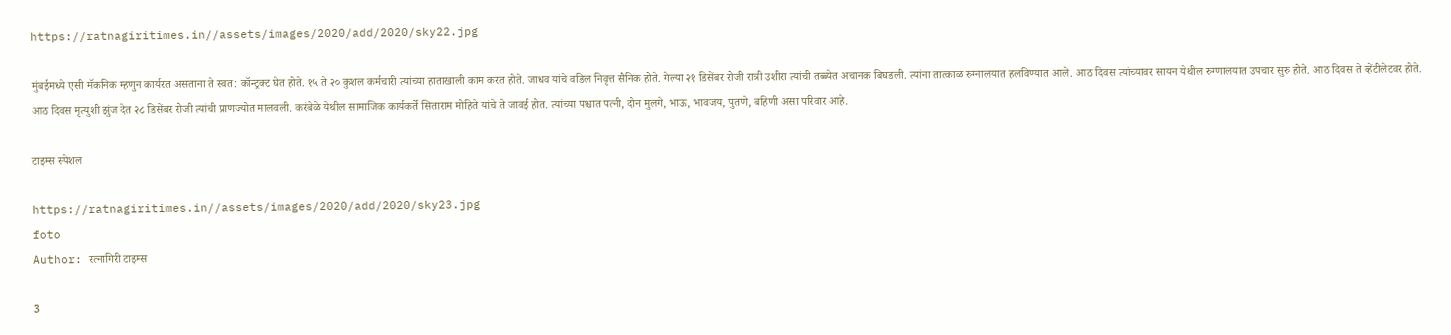https://ratnagiritimes.in//assets/images/2020/add/2020/sky22.jpg

मुंबईमध्ये एसी मॅकनिक म्हणुन कार्यरत असताना ते स्वत: कॉन्ट्रक्ट घेत होते. १५ ते २० कुशल कर्मचारी त्यांच्या हाताखाली काम करत होते. जाधव यांचे वडिल निवृत्त सैनिक होते. गेल्या २१ डिसेंबर रोजी रात्री उशीरा त्यांची तब्ब्येत अचानक बिघडली. त्यांना तात्काळ रुग्नालयात हलविण्यात आले. आठ दिवस त्यांच्यावर सायन येथील रुग्णालयात उपचार सुरु होते. आठ दिवस ते व्हेंटीलेटवर होते. आठ दिवस मृत्युशी झुंज देत २८ डिसेंबर रोजी त्यांची प्राणज्योत मालवली. करंबेळे येथील सामाजिक कार्यकर्ते सिताराम मोहिते यांचे ते जावई होत. त्यांच्या पश्चात पत्नी, दोन मुलगे, भाऊ, भावजय, पुतणे, बहिणी असा परिवार आहे.

टाइम्स स्पेशल

https://ratnagiritimes.in//assets/images/2020/add/2020/sky23.jpg
foto
Author: रत्नागिरी टाइम्स

3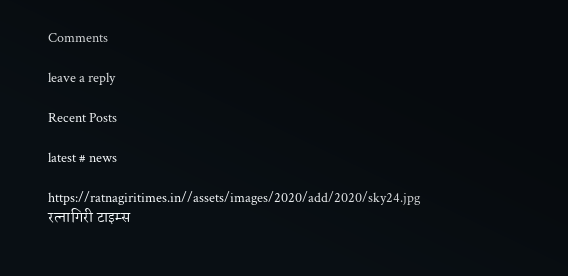Comments

leave a reply

Recent Posts

latest # news

https://ratnagiritimes.in//assets/images/2020/add/2020/sky24.jpg
रत्नागिरी टाइम्स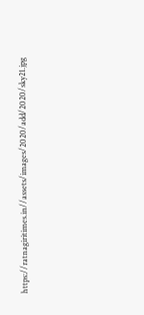https://ratnagiritimes.in//assets/images/2020/add/2020/sky21.jpg